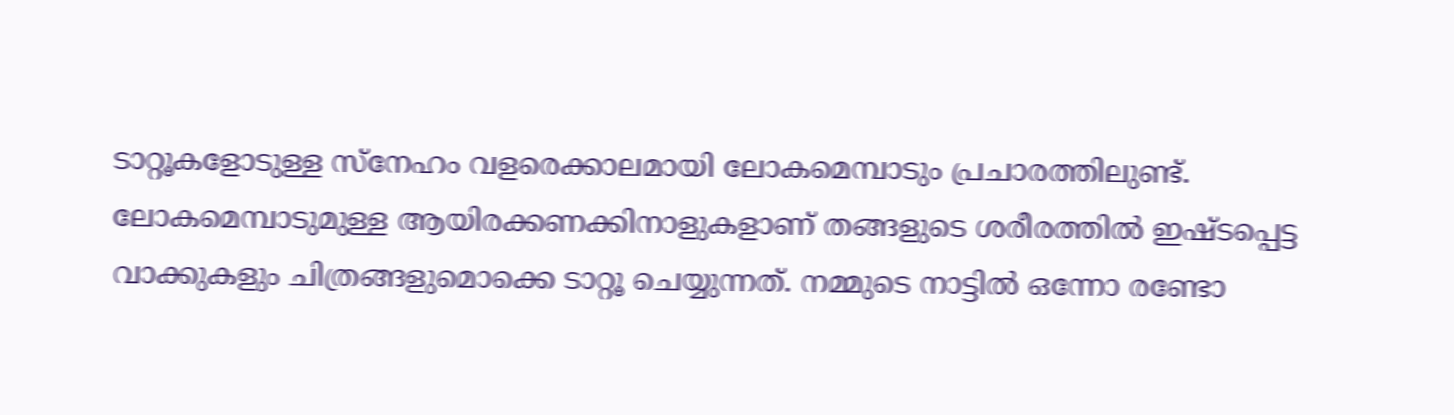ടാറ്റൂകളോടുള്ള സ്നേഹം വളരെക്കാലമായി ലോകമെമ്പാടും പ്രചാരത്തിലുണ്ട്. ലോകമെമ്പാടുമുള്ള ആയിരക്കണക്കിനാളുകളാണ് തങ്ങളുടെ ശരീരത്തിൽ ഇഷ്ടപ്പെട്ട വാക്കുകളും ചിത്രങ്ങളുമൊക്കെ ടാറ്റൂ ചെയ്യുന്നത്. നമ്മുടെ നാട്ടിൽ ഒന്നോ രണ്ടോ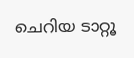ചെറിയ ടാറ്റൂ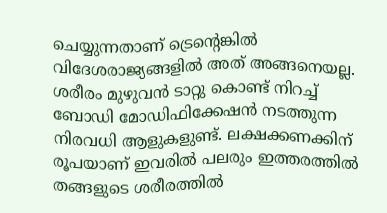ചെയ്യുന്നതാണ് ട്രെന്റെങ്കിൽ വിദേശരാജ്യങ്ങളിൽ അത് അങ്ങനെയല്ല.
ശരീരം മുഴുവൻ ടാറ്റു കൊണ്ട് നിറച്ച് ബോഡി മോഡിഫിക്കേഷൻ നടത്തുന്ന നിരവധി ആളുകളുണ്ട്. ലക്ഷക്കണക്കിന് രൂപയാണ് ഇവരിൽ പലരും ഇത്തരത്തിൽ തങ്ങളുടെ ശരീരത്തിൽ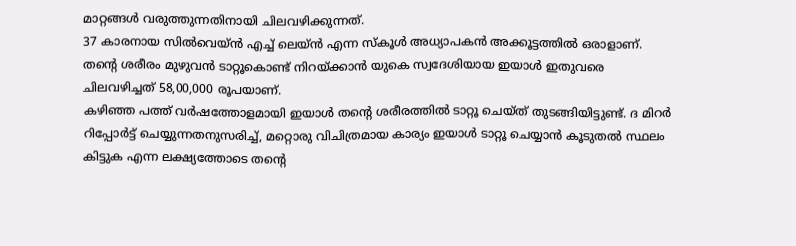മാറ്റങ്ങൾ വരുത്തുന്നതിനായി ചിലവഴിക്കുന്നത്.
37 കാരനായ സിൽവെയ്ൻ എച്ച് ലെയ്ൻ എന്ന സ്കൂൾ അധ്യാപകൻ അക്കൂട്ടത്തിൽ ഒരാളാണ്. തന്റെ ശരീരം മുഴുവൻ ടാറ്റൂകൊണ്ട് നിറയ്ക്കാൻ യുകെ സ്വദേശിയായ ഇയാൾ ഇതുവരെ ചിലവഴിച്ചത് 58,00,000 രൂപയാണ്.
കഴിഞ്ഞ പത്ത് വർഷത്തോളമായി ഇയാൾ തന്റെ ശരീരത്തിൽ ടാറ്റൂ ചെയ്ത് തുടങ്ങിയിട്ടുണ്ട്. ദ മിറർ റിപ്പോർട്ട് ചെയ്യുന്നതനുസരിച്ച്, മറ്റൊരു വിചിത്രമായ കാര്യം ഇയാൾ ടാറ്റൂ ചെയ്യാൻ കൂടുതൽ സ്ഥലം കിട്ടുക എന്ന ലക്ഷ്യത്തോടെ തന്റെ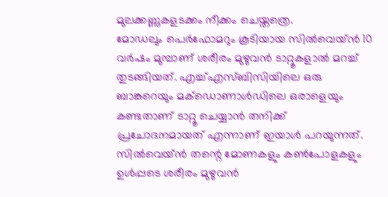മുലക്കണ്ണുകളടക്കം നീക്കം ചെയ്തത്രെ.
മോഡലും പെർഫോമറും കൂടിയായ സിൽവെയ്ൻ 10 വർഷം മുമ്പാണ് ശരീരം മുഴുവൻ ടാറ്റൂകളാൽ മറച്ച് തുടങ്ങിയത്. എച്ച്എസ്ബിസിയിലെ ഒരു ബാങ്കറെയും മക്ഡൊണാൾഡിലെ ഒരാളെയും കണ്ടതാണ് ടാറ്റൂ ചെയ്യാൻ തനിക്ക് പ്രചോദനമായത് എന്നാണ് ഇയാൾ പറയുന്നത്.
സിൽവെയ്ൻ തന്റെ മോണകളും കൺപോളകളും ഉൾപ്പടെ ശരീരം മുഴുവൻ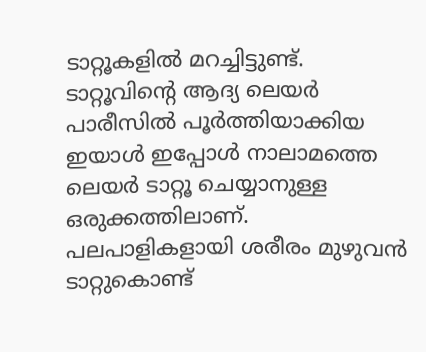ടാറ്റൂകളിൽ മറച്ചിട്ടുണ്ട്. ടാറ്റൂവിന്റെ ആദ്യ ലെയർ പാരീസിൽ പൂർത്തിയാക്കിയ ഇയാൾ ഇപ്പോൾ നാലാമത്തെ ലെയർ ടാറ്റൂ ചെയ്യാനുള്ള ഒരുക്കത്തിലാണ്. പലപാളികളായി ശരീരം മുഴുവൻ ടാറ്റുകൊണ്ട്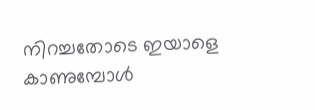നിറച്ചതോടെ ഇയാളെ കാണുമ്പോൾ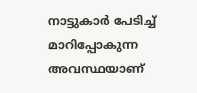നാട്ടുകാർ പേടിച്ച് മാറിപ്പോകുന്ന അവസ്ഥയാണ്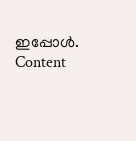ഇപ്പോൾ.
Content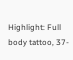Highlight: Full body tattoo, 37-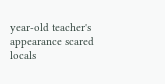year-old teacher's appearance scared locals